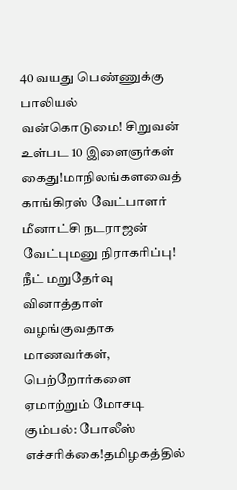40 வயது பெண்ணுக்கு பாலியல் வன்கொடுமை! சிறுவன் உள்பட 10 இளைஞர்கள் கைது!மாநிலங்களவைத் காங்கிரஸ் வேட்பாளர் மீனாட்சி நடராஜன் வேட்புமனு நிராகரிப்பு! நீட் மறுதேர்வு வினாத்தாள் வழங்குவதாக மாணவர்கள், பெற்றோர்களை ஏமாற்றும் மோசடி கும்பல்: போலீஸ் எச்சரிக்கை!தமிழகத்தில்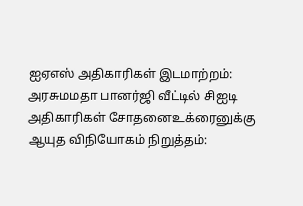ஐஏஎஸ் அதிகாரிகள் இடமாற்றம்: அரசுமமதா பானர்ஜி வீட்டில் சிஐடி அதிகாரிகள் சோதனைஉக்ரைனுக்கு ஆயுத விநியோகம் நிறுத்தம்: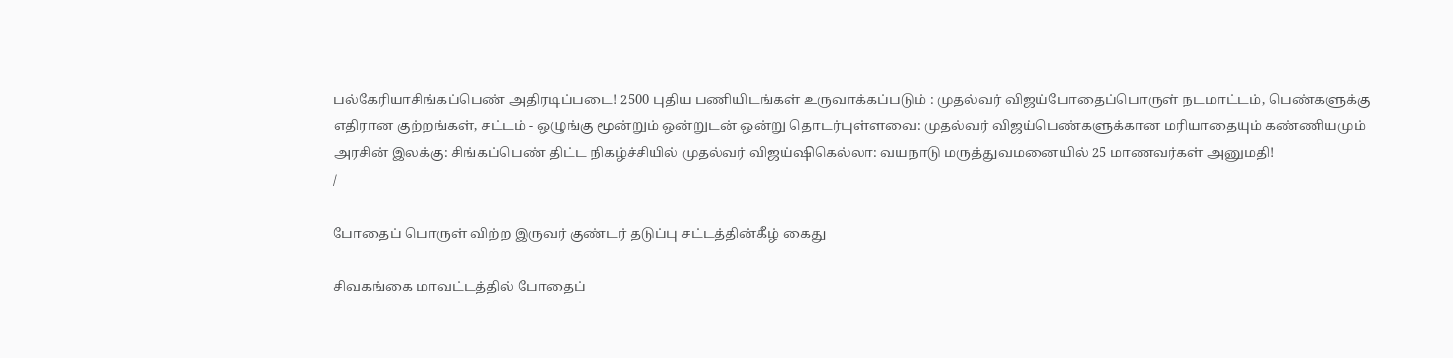பல்கேரியாசிங்கப்பெண் அதிரடிப்படை! 2500 புதிய பணியிடங்கள் உருவாக்கப்படும் : முதல்வர் விஜய்போதைப்பொருள் நடமாட்டம், பெண்களுக்கு எதிரான குற்றங்கள், சட்டம் - ஒழுங்கு மூன்றும் ஒன்றுடன் ஒன்று தொடர்புள்ளவை: முதல்வர் விஜய்பெண்களுக்கான மரியாதையும் கண்ணியமும் அரசின் இலக்கு: சிங்கப்பெண் திட்ட நிகழ்ச்சியில் முதல்வர் விஜய்ஷிகெல்லா: வயநாடு மருத்துவமனையில் 25 மாணவர்கள் அனுமதி!
/

போதைப் பொருள் விற்ற இருவர் குண்டர் தடுப்பு சட்டத்தின்கீழ் கைது

சிவகங்கை மாவட்டத்தில் போதைப்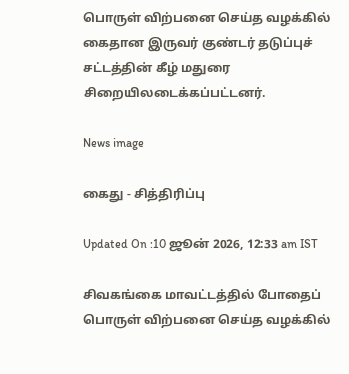பொருள் விற்பனை செய்த வழக்கில் கைதான இருவர் குண்டர் தடுப்புச் சட்டத்தின் கீழ் மதுரை சிறையிலடைக்கப்பட்டனர்.

News image

கைது - சித்திரிப்பு

Updated On :10 ஜூன் 2026, 12:33 am IST

சிவகங்கை மாவட்டத்தில் போதைப் பொருள் விற்பனை செய்த வழக்கில்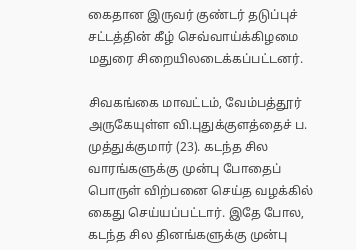கைதான இருவர் குண்டர் தடுப்புச் சட்டத்தின் கீழ் செவ்வாய்க்கிழமை மதுரை சிறையிலடைக்கப்பட்டனர்.

சிவகங்கை மாவட்டம், வேம்பத்தூர் அருகேயுள்ள வி.புதுக்குளத்தைச் ப. முத்துக்குமார் (23). கடந்த சில வாரங்களுக்கு முன்பு போதைப் பொருள் விற்பனை செய்த வழக்கில் கைது செய்யப்பட்டார். இதே போல, கடந்த சில தினங்களுக்கு முன்பு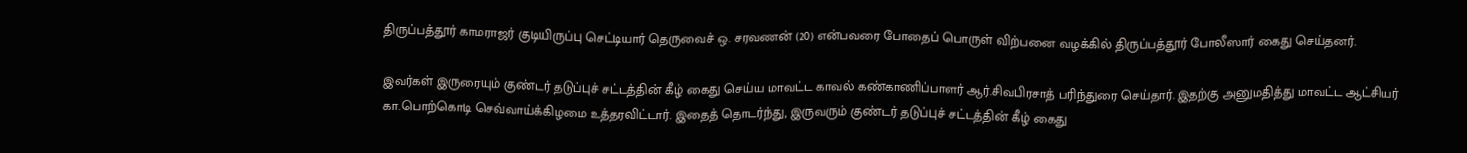திருப்பத்தூர் காமராஜர் குடியிருப்பு செட்டியார் தெருவைச் ஒ. சரவணன் (20) என்பவரை போதைப் பொருள் விற்பனை வழக்கில் திருப்பத்தூர் போலீஸார் கைது செய்தனர்.

இவர்கள் இருரையும் குண்டர் தடுப்புச் சட்டத்தின் கீழ் கைது செய்ய மாவட்ட காவல் கண்காணிப்பாளர் ஆர்.சிவபிரசாத் பரிந்துரை செய்தார். இதற்கு அனுமதித்து மாவட்ட ஆட்சியர் கா.பொற்கொடி செவ்வாய்க்கிழமை உத்தரவிட்டார். இதைத் தொடர்ந்து, இருவரும் குண்டர் தடுப்புச் சட்டத்தின் கீழ் கைது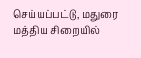செய்யப்பட்டு, மதுரை மத்திய சிறையில்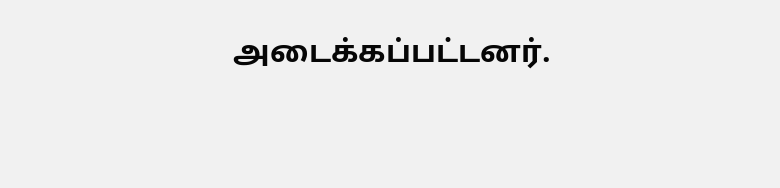அடைக்கப்பட்டனர்.